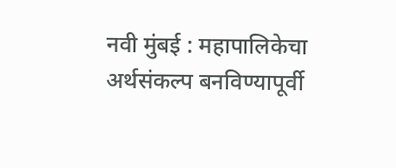नवी मुंबई : महापालिकेचा अर्थसंकल्प बनविण्यापूर्वी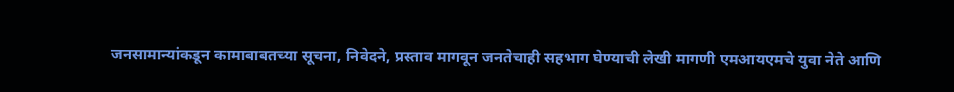जनसामान्यांकडून कामाबाबतच्या सूचना, निवेदने, प्रस्ताव मागवून जनतेचाही सहभाग घेण्याची लेखी मागणी एमआयएमचे युवा नेते आणि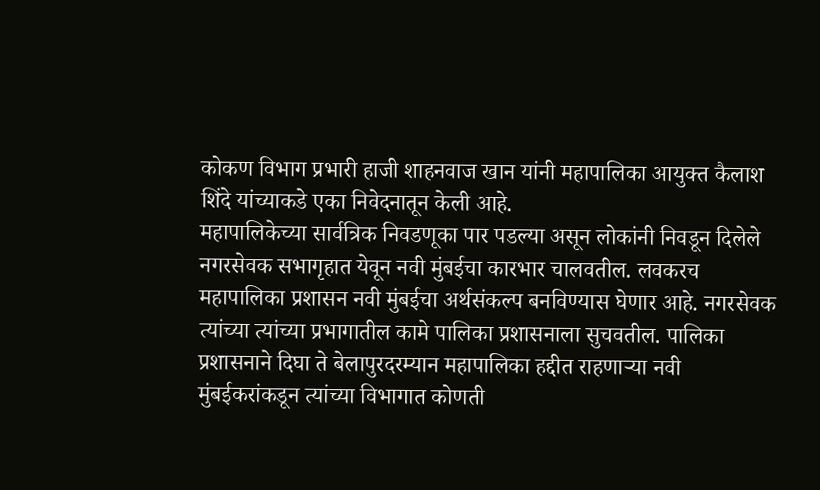कोकण विभाग प्रभारी हाजी शाहनवाज खान यांनी महापालिका आयुक्त कैलाश शिंदे यांच्याकडे एका निवेदनातून केली आहे.
महापालिकेच्या सार्वत्रिक निवडणूका पार पडल्या असून लोकांनी निवडून दिलेले नगरसेवक सभागृहात येवून नवी मुंबईचा कारभार चालवतील. लवकरच महापालिका प्रशासन नवी मुंबईचा अर्थसंकल्प बनविण्यास घेणार आहे. नगरसेवक त्यांच्या त्यांच्या प्रभागातील कामे पालिका प्रशासनाला सुचवतील. पालिका प्रशासनाने दिघा ते बेलापुरदरम्यान महापालिका हद्दीत राहणाऱ्या नवी मुंबईकरांकडून त्यांच्या विभागात कोणती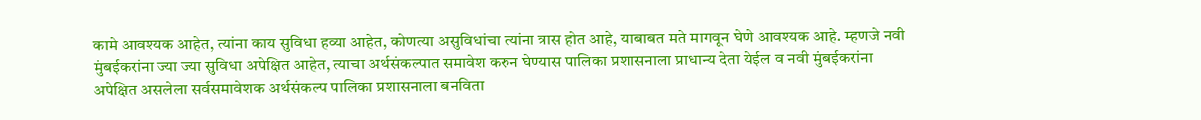कामे आवश्यक आहेत, त्यांना काय सुविधा हव्या आहेत, कोणत्या असुविधांचा त्यांना त्रास होत आहे, याबाबत मते मागवून घेणे आवश्यक आहे. म्हणजे नवी मुंबईकरांना ज्या ज्या सुविधा अपेक्षित आहेत, त्याचा अर्थसंकल्पात समावेश करुन घेण्यास पालिका प्रशासनाला प्राधान्य देता येईल व नवी मुंबईकरांना अपेक्षित असलेला सर्वसमावेशक अर्थसंकल्प पालिका प्रशासनाला बनविता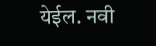येईल. नवी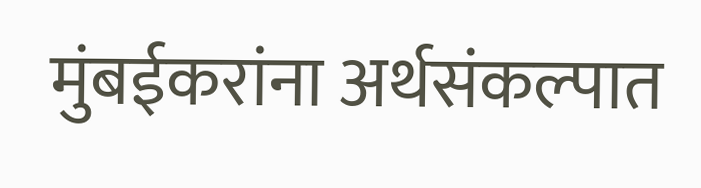मुंबईकरांना अर्थसंकल्पात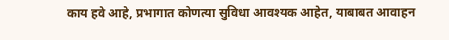काय हवे आहे, प्रभागात कोणत्या सुविधा आवश्यक आहेत, याबाबत आवाहन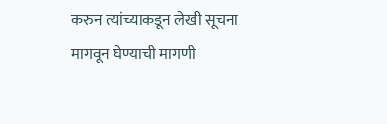करुन त्यांच्याकडून लेखी सूचना मागवून घेण्याची मागणी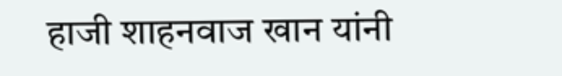हाजी शाहनवाज खान यांनी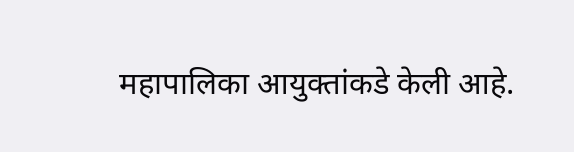महापालिका आयुक्तांकडे केली आहे.